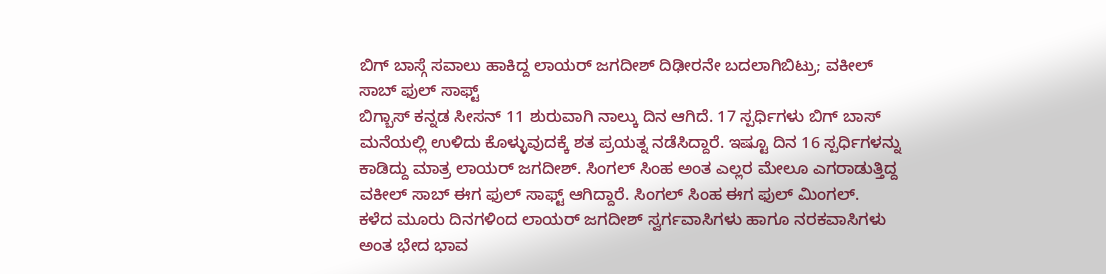ಬಿಗ್ ಬಾಸ್ಗೆ ಸವಾಲು ಹಾಕಿದ್ದ ಲಾಯರ್ ಜಗದೀಶ್ ದಿಢೀರನೇ ಬದಲಾಗಿಬಿಟ್ರು; ವಕೀಲ್ ಸಾಬ್ ಫುಲ್ ಸಾಫ್ಟ್
ಬಿಗ್ಬಾಸ್ ಕನ್ನಡ ಸೀಸನ್ 11 ಶುರುವಾಗಿ ನಾಲ್ಕು ದಿನ ಆಗಿದೆ. 17 ಸ್ಪರ್ಧಿಗಳು ಬಿಗ್ ಬಾಸ್ ಮನೆಯಲ್ಲಿ ಉಳಿದು ಕೊಳ್ಳುವುದಕ್ಕೆ ಶತ ಪ್ರಯತ್ನ ನಡೆಸಿದ್ದಾರೆ. ಇಷ್ಟೂ ದಿನ 16 ಸ್ಪರ್ಧಿಗಳನ್ನು ಕಾಡಿದ್ದು ಮಾತ್ರ ಲಾಯರ್ ಜಗದೀಶ್. ಸಿಂಗಲ್ ಸಿಂಹ ಅಂತ ಎಲ್ಲರ ಮೇಲೂ ಎಗರಾಡುತ್ತಿದ್ದ ವಕೀಲ್ ಸಾಬ್ ಈಗ ಫುಲ್ ಸಾಫ್ಟ್ ಆಗಿದ್ದಾರೆ. ಸಿಂಗಲ್ ಸಿಂಹ ಈಗ ಫುಲ್ ಮಿಂಗಲ್.
ಕಳೆದ ಮೂರು ದಿನಗಳಿಂದ ಲಾಯರ್ ಜಗದೀಶ್ ಸ್ವರ್ಗವಾಸಿಗಳು ಹಾಗೂ ನರಕವಾಸಿಗಳು ಅಂತ ಭೇದ ಭಾವ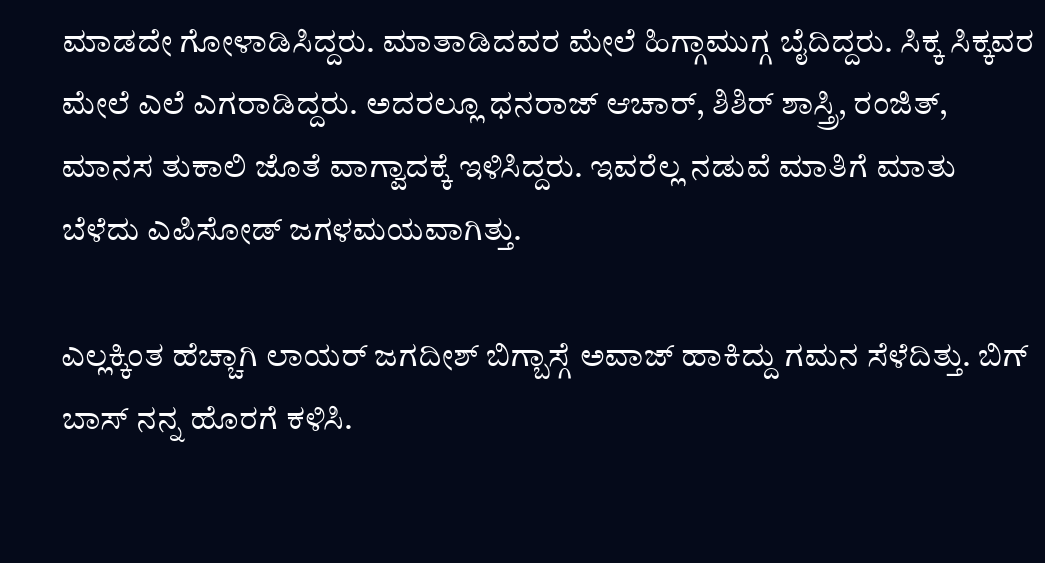ಮಾಡದೇ ಗೋಳಾಡಿಸಿದ್ದರು. ಮಾತಾಡಿದವರ ಮೇಲೆ ಹಿಗ್ಗಾಮುಗ್ಗ ಬೈದಿದ್ದರು. ಸಿಕ್ಕ ಸಿಕ್ಕವರ ಮೇಲೆ ಎಲೆ ಎಗರಾಡಿದ್ದರು. ಅದರಲ್ಲೂ ಧನರಾಜ್ ಆಚಾರ್, ಶಿಶಿರ್ ಶಾಸ್ತ್ರಿ, ರಂಜಿತ್, ಮಾನಸ ತುಕಾಲಿ ಜೊತೆ ವಾಗ್ವಾದಕ್ಕೆ ಇಳಿಸಿದ್ದರು. ಇವರೆಲ್ಲ ನಡುವೆ ಮಾತಿಗೆ ಮಾತು ಬೆಳೆದು ಎಪಿಸೋಡ್ ಜಗಳಮಯವಾಗಿತ್ತು.

ಎಲ್ಲಕ್ಕಿಂತ ಹೆಚ್ಚಾಗಿ ಲಾಯರ್ ಜಗದೀಶ್ ಬಿಗ್ಬಾಸ್ಗೆ ಅವಾಜ್ ಹಾಕಿದ್ದು ಗಮನ ಸೆಳೆದಿತ್ತು. ಬಿಗ್ ಬಾಸ್ ನನ್ನ ಹೊರಗೆ ಕಳಿಸಿ.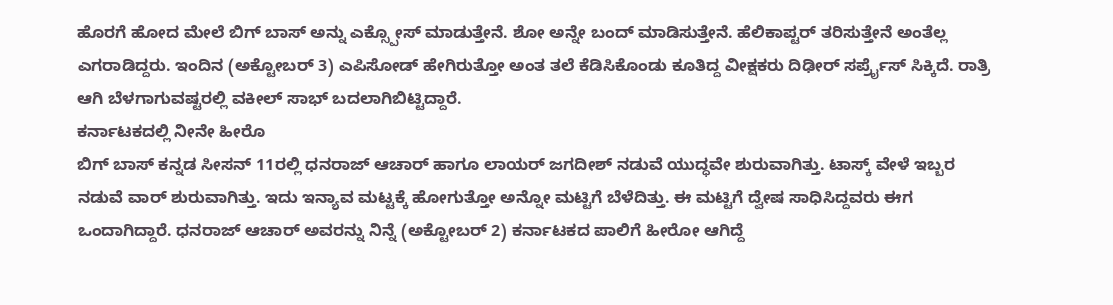ಹೊರಗೆ ಹೋದ ಮೇಲೆ ಬಿಗ್ ಬಾಸ್ ಅನ್ನು ಎಕ್ಸ್ಪೋಸ್ ಮಾಡುತ್ತೇನೆ. ಶೋ ಅನ್ನೇ ಬಂದ್ ಮಾಡಿಸುತ್ತೇನೆ. ಹೆಲಿಕಾಪ್ಟರ್ ತರಿಸುತ್ತೇನೆ ಅಂತೆಲ್ಲ ಎಗರಾಡಿದ್ದರು. ಇಂದಿನ (ಅಕ್ಟೋಬರ್ 3) ಎಪಿಸೋಡ್ ಹೇಗಿರುತ್ತೋ ಅಂತ ತಲೆ ಕೆಡಿಸಿಕೊಂಡು ಕೂತಿದ್ದ ವೀಕ್ಷಕರು ದಿಢೀರ್ ಸರ್ಪ್ರೈಸ್ ಸಿಕ್ಕಿದೆ. ರಾತ್ರಿ ಆಗಿ ಬೆಳಗಾಗುವಷ್ಟರಲ್ಲಿ ವಕೀಲ್ ಸಾಭ್ ಬದಲಾಗಿಬಿಟ್ಟಿದ್ದಾರೆ.
ಕರ್ನಾಟಕದಲ್ಲಿ ನೀನೇ ಹೀರೊ
ಬಿಗ್ ಬಾಸ್ ಕನ್ನಡ ಸೀಸನ್ 11ರಲ್ಲಿ ಧನರಾಜ್ ಆಚಾರ್ ಹಾಗೂ ಲಾಯರ್ ಜಗದೀಶ್ ನಡುವೆ ಯುದ್ಧವೇ ಶುರುವಾಗಿತ್ತು. ಟಾಸ್ಕ್ ವೇಳೆ ಇಬ್ಬರ ನಡುವೆ ವಾರ್ ಶುರುವಾಗಿತ್ತು. ಇದು ಇನ್ಯಾವ ಮಟ್ಟಕ್ಕೆ ಹೋಗುತ್ತೋ ಅನ್ನೋ ಮಟ್ಟಿಗೆ ಬೆಳೆದಿತ್ತು. ಈ ಮಟ್ಟಿಗೆ ದ್ವೇಷ ಸಾಧಿಸಿದ್ದವರು ಈಗ ಒಂದಾಗಿದ್ದಾರೆ. ಧನರಾಜ್ ಆಚಾರ್ ಅವರನ್ನು ನಿನ್ನೆ (ಅಕ್ಟೋಬರ್ 2) ಕರ್ನಾಟಕದ ಪಾಲಿಗೆ ಹೀರೋ ಆಗಿದ್ದೆ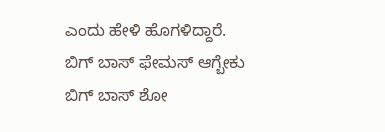ಎಂದು ಹೇಳಿ ಹೊಗಳಿದ್ದಾರೆ.
ಬಿಗ್ ಬಾಸ್ ಫೇಮಸ್ ಆಗ್ಬೇಕು
ಬಿಗ್ ಬಾಸ್ ಶೋ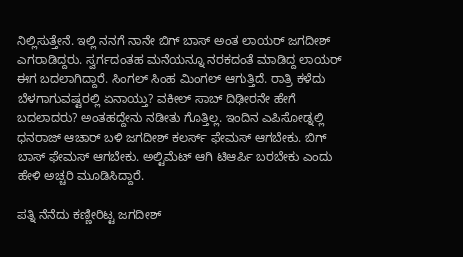ನಿಲ್ಲಿಸುತ್ತೇನೆ. ಇಲ್ಲಿ ನನಗೆ ನಾನೇ ಬಿಗ್ ಬಾಸ್ ಅಂತ ಲಾಯರ್ ಜಗದೀಶ್ ಎಗರಾಡಿದ್ದರು. ಸ್ವರ್ಗದಂತಹ ಮನೆಯನ್ನೂ ನರಕದಂತೆ ಮಾಡಿದ್ದ ಲಾಯರ್ ಈಗ ಬದಲಾಗಿದ್ದಾರೆ. ಸಿಂಗಲ್ ಸಿಂಹ ಮಿಂಗಲ್ ಆಗುತ್ತಿದೆ. ರಾತ್ರಿ ಕಳೆದು ಬೆಳಗಾಗುವಷ್ಟರಲ್ಲಿ ಏನಾಯ್ತು? ವಕೀಲ್ ಸಾಬ್ ದಿಢೀರನೇ ಹೇಗೆ ಬದಲಾದರು? ಅಂತಹದ್ದೇನು ನಡೀತು ಗೊತ್ತಿಲ್ಲ. ಇಂದಿನ ಎಪಿಸೋಡ್ನಲ್ಲಿ ಧನರಾಜ್ ಆಚಾರ್ ಬಳಿ ಜಗದೀಶ್ ಕಲರ್ಸ್ ಫೇಮಸ್ ಆಗಬೇಕು. ಬಿಗ್ ಬಾಸ್ ಫೇಮಸ್ ಆಗಬೇಕು. ಅಲ್ಟಿಮೆಟ್ ಆಗಿ ಟಿಆರ್ಪಿ ಬರಬೇಕು ಎಂದು ಹೇಳಿ ಅಚ್ಚರಿ ಮೂಡಿಸಿದ್ದಾರೆ.

ಪತ್ನಿ ನೆನೆದು ಕಣ್ಣೀರಿಟ್ಟ ಜಗದೀಶ್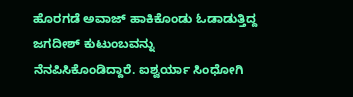ಹೊರಗಡೆ ಅವಾಜ್ ಹಾಕಿಕೊಂಡು ಓಡಾಡುತ್ತಿದ್ದ ಜಗದೀಶ್ ಕುಟುಂಬವನ್ನು ನೆನಪಿಸಿಕೊಂಡಿದ್ದಾರೆ. ಐಶ್ವರ್ಯಾ ಸಿಂಧೋಗಿ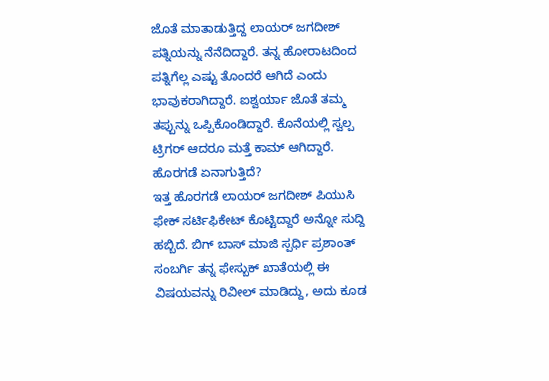ಜೊತೆ ಮಾತಾಡುತ್ತಿದ್ದ ಲಾಯರ್ ಜಗದೀಶ್ ಪತ್ನಿಯನ್ನು ನೆನೆದಿದ್ದಾರೆ. ತನ್ನ ಹೋರಾಟದಿಂದ ಪತ್ನಿಗೆಲ್ಲ ಎಷ್ಟು ತೊಂದರೆ ಆಗಿದೆ ಎಂದು ಭಾವುಕರಾಗಿದ್ದಾರೆ. ಐಶ್ವರ್ಯಾ ಜೊತೆ ತಮ್ಮ ತಪ್ಪುನ್ನು ಒಪ್ಪಿಕೊಂಡಿದ್ದಾರೆ. ಕೊನೆಯಲ್ಲಿ ಸ್ವಲ್ಪ ಟ್ರಿಗರ್ ಆದರೂ ಮತ್ತೆ ಕಾಮ್ ಆಗಿದ್ದಾರೆ.
ಹೊರಗಡೆ ಏನಾಗುತ್ತಿದೆ?
ಇತ್ತ ಹೊರಗಡೆ ಲಾಯರ್ ಜಗದೀಶ್ ಪಿಯುಸಿ ಫೇಕ್ ಸರ್ಟಿಫಿಕೇಟ್ ಕೊಟ್ಟಿದ್ದಾರೆ ಅನ್ನೋ ಸುದ್ದಿ ಹಬ್ಬಿದೆ. ಬಿಗ್ ಬಾಸ್ ಮಾಜಿ ಸ್ಪರ್ಧಿ ಪ್ರಶಾಂತ್ ಸಂಬರ್ಗಿ ತನ್ನ ಫೇಸ್ಬುಕ್ ಖಾತೆಯಲ್ಲಿ ಈ ವಿಷಯವನ್ನು ರಿವೀಲ್ ಮಾಡಿದ್ದು, ಅದು ಕೂಡ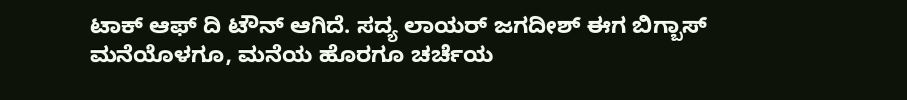ಟಾಕ್ ಆಫ್ ದಿ ಟೌನ್ ಆಗಿದೆ. ಸದ್ಯ ಲಾಯರ್ ಜಗದೀಶ್ ಈಗ ಬಿಗ್ಬಾಸ್ ಮನೆಯೊಳಗೂ, ಮನೆಯ ಹೊರಗೂ ಚರ್ಚೆಯ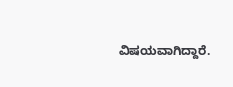ವಿಷಯವಾಗಿದ್ದಾರೆ.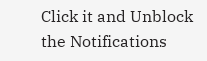Click it and Unblock the Notifications